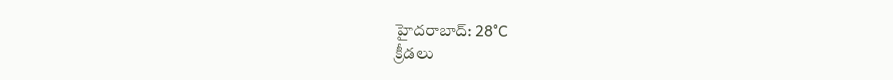హైదరాబాద్: 28°C
క్రీడలు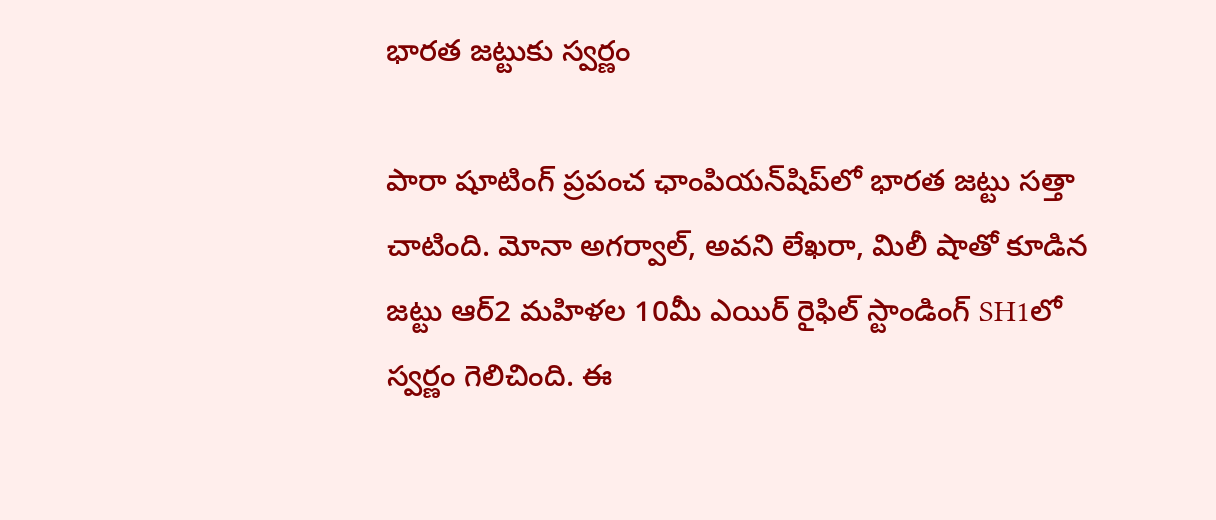భారత జట్టుకు స్వర్ణం

పారా షూటింగ్ ప్రపంచ ఛాంపియన్‌షిప్‌లో భారత జట్టు సత్తా చాటింది. మోనా అగర్వాల్, అవని లేఖరా, మిలీ షాతో కూడిన జట్టు ఆర్2 మహిళల 10మీ ఎయిర్ రైఫిల్ స్టాండింగ్ SH1లో స్వర్ణం గెలిచింది. ఈ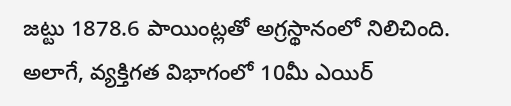జట్టు 1878.6 పాయింట్లతో అగ్రస్థానంలో నిలిచింది. అలాగే, వ్యక్తిగత విభాగంలో 10మీ ఎయిర్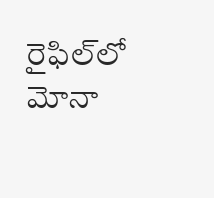రైఫిల్‌లో మోనా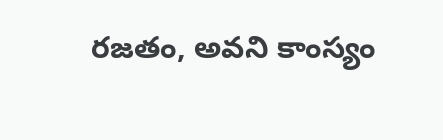రజతం, అవని కాంస్యం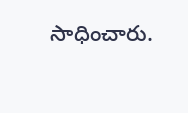సాధించారు.